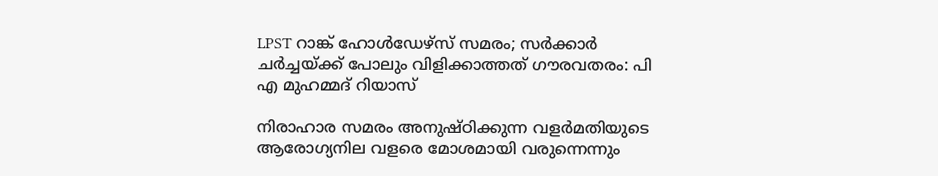LPST റാങ്ക് ഹോള്‍ഡേഴ്‌സ് സമരം; സര്‍ക്കാര്‍ ചര്‍ച്ചയ്ക്ക് പോലും വിളിക്കാത്തത് ഗൗരവതരം: പി എ മുഹമ്മദ് റിയാസ്

നിരാഹാര സമരം അനുഷ്ഠിക്കുന്ന വളര്‍മതിയുടെ ആരോഗ്യനില വളരെ മോശമായി വരുന്നെന്നും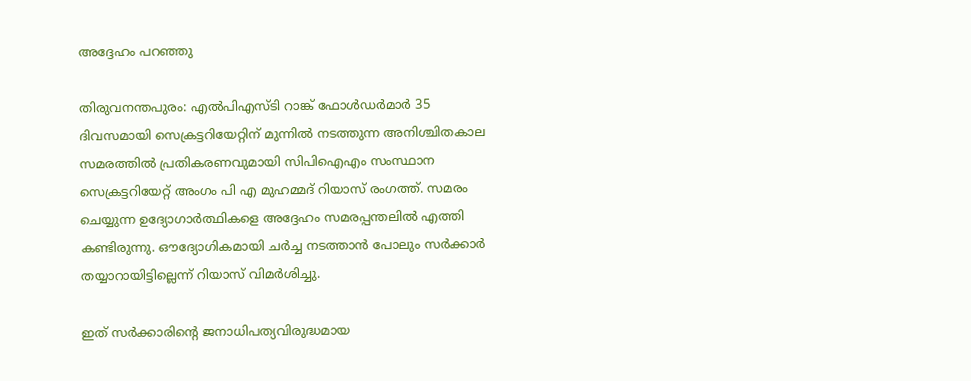അദ്ദേഹം പറഞ്ഞു

തിരുവനന്തപുരം: എല്‍പിഎസ്ടി റാങ്ക് ഫോള്‍ഡര്‍മാര്‍ 35 ദിവസമായി സെക്രട്ടറിയേറ്റിന് മുന്നില്‍ നടത്തുന്ന അനിശ്ചിതകാല സമരത്തില്‍ പ്രതികരണവുമായി സിപിഐഎം സംസ്ഥാന സെക്രട്ടറിയേറ്റ് അംഗം പി എ മുഹമ്മദ് റിയാസ് രംഗത്ത്. സമരം ചെയ്യുന്ന ഉദ്യോഗാര്‍ത്ഥികളെ അദ്ദേഹം സമരപ്പന്തലില്‍ എത്തി കണ്ടിരുന്നു. ഔദ്യോഗികമായി ചര്‍ച്ച നടത്താന്‍ പോലും സര്‍ക്കാര്‍ തയ്യാറായിട്ടില്ലെന്ന് റിയാസ് വിമര്‍ശിച്ചു.

ഇത് സര്‍ക്കാരിന്റെ ജനാധിപത്യവിരുദ്ധമായ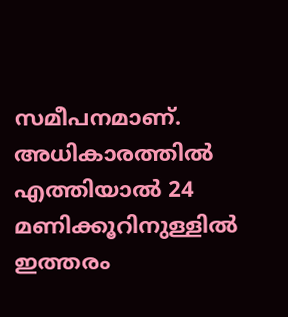സമീപനമാണ്. അധികാരത്തില്‍ എത്തിയാല്‍ 24 മണിക്കൂറിനുള്ളില്‍ ഇത്തരം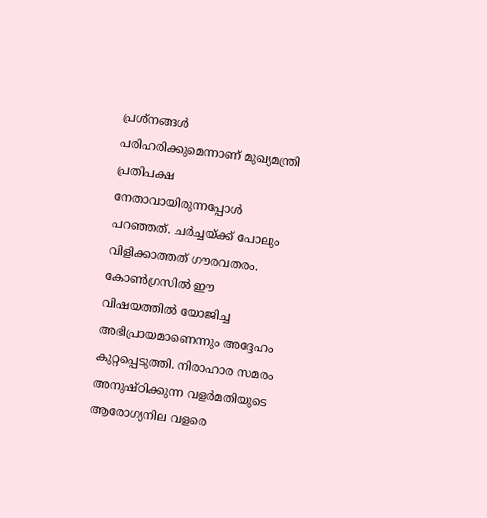പ്രശ്‌നങ്ങള്‍ പരിഹരിക്കുമെന്നാണ് മുഖ്യമന്ത്രി പ്രതിപക്ഷ നേതാവായിരുന്നപ്പോള്‍ പറഞ്ഞത്. ചര്‍ച്ചയ്ക്ക് പോലും വിളിക്കാത്തത് ഗൗരവതരം. കോണ്‍ഗ്രസില്‍ ഈ വിഷയത്തില്‍ യോജിച്ച അഭിപ്രായമാണെന്നും അദ്ദേഹം കുറ്റപ്പെടുത്തി. നിരാഹാര സമരം അനുഷ്ഠിക്കുന്ന വളര്‍മതിയുടെ ആരോഗ്യനില വളരെ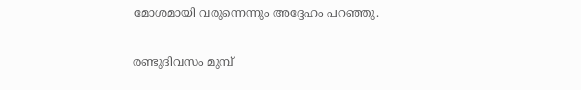മോശമായി വരുന്നെന്നും അദ്ദേഹം പറഞ്ഞു.

രണ്ടുദിവസം മുമ്പ്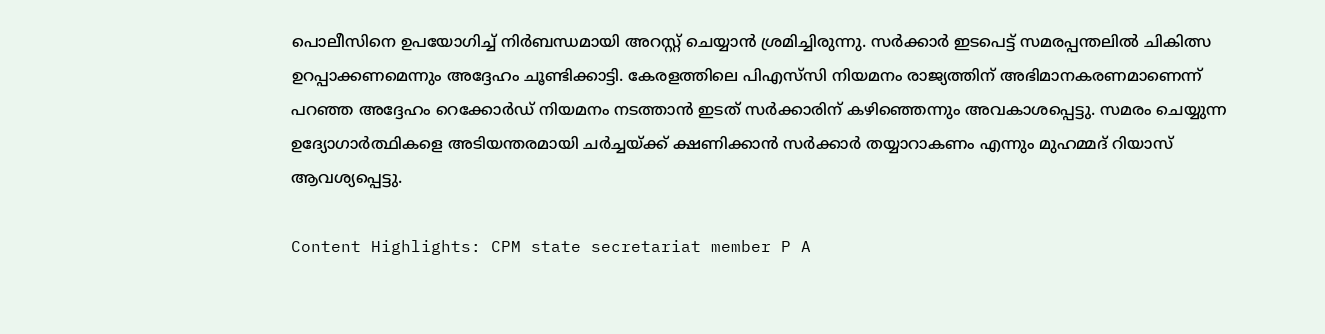പൊലീസിനെ ഉപയോഗിച്ച് നിര്‍ബന്ധമായി അറസ്റ്റ് ചെയ്യാന്‍ ശ്രമിച്ചിരുന്നു. സര്‍ക്കാര്‍ ഇടപെട്ട് സമരപ്പന്തലില്‍ ചികിത്സ ഉറപ്പാക്കണമെന്നും അദ്ദേഹം ചൂണ്ടിക്കാട്ടി. കേരളത്തിലെ പിഎസ്‌സി നിയമനം രാജ്യത്തിന് അഭിമാനകരണമാണെന്ന് പറഞ്ഞ അദ്ദേഹം റെക്കോര്‍ഡ് നിയമനം നടത്താന്‍ ഇടത് സര്‍ക്കാരിന് കഴിഞ്ഞെന്നും അവകാശപ്പെട്ടു. സമരം ചെയ്യുന്ന ഉദ്യോഗാര്‍ത്ഥികളെ അടിയന്തരമായി ചര്‍ച്ചയ്ക്ക് ക്ഷണിക്കാന്‍ സര്‍ക്കാര്‍ തയ്യാറാകണം എന്നും മുഹമ്മദ് റിയാസ് ആവശ്യപ്പെട്ടു.

Content Highlights: CPM state secretariat member P A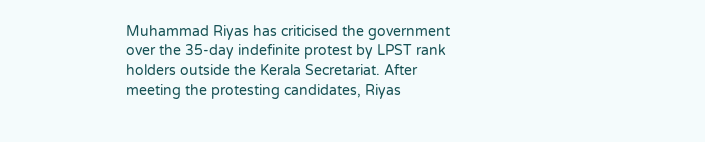Muhammad Riyas has criticised the government over the 35-day indefinite protest by LPST rank holders outside the Kerala Secretariat. After meeting the protesting candidates, Riyas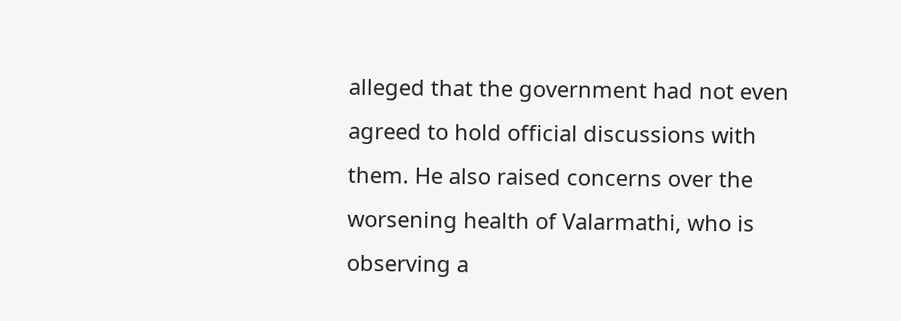alleged that the government had not even agreed to hold official discussions with them. He also raised concerns over the worsening health of Valarmathi, who is observing a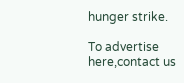hunger strike.

To advertise here,contact us